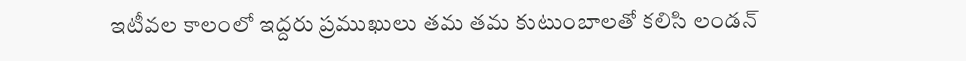ఇటీవల కాలంలో ఇద్దరు ప్రముఖులు తమ తమ కుటుంబాలతో కలిసి లండన్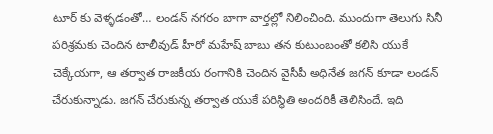టూర్ కు వెళ్ళడంతో… లండన్ నగరం బాగా వార్తల్లో నిలించింది. ముందుగా తెలుగు సినీ పరిశ్రమకు చెందిన టాలీవుడ్ హీరో మహేష్ బాబు తన కుటుంబంతో కలిసి యుకే చెక్కేయగా, ఆ తర్వాత రాజకీయ రంగానికి చెందిన వైసీపీ అధినేత జగన్ కూడా లండన్ చేరుకున్నాడు. జగన్ చేరుకున్న తర్వాత యుకే పరిస్థితి అందరికీ తెలిసిందే. ఇది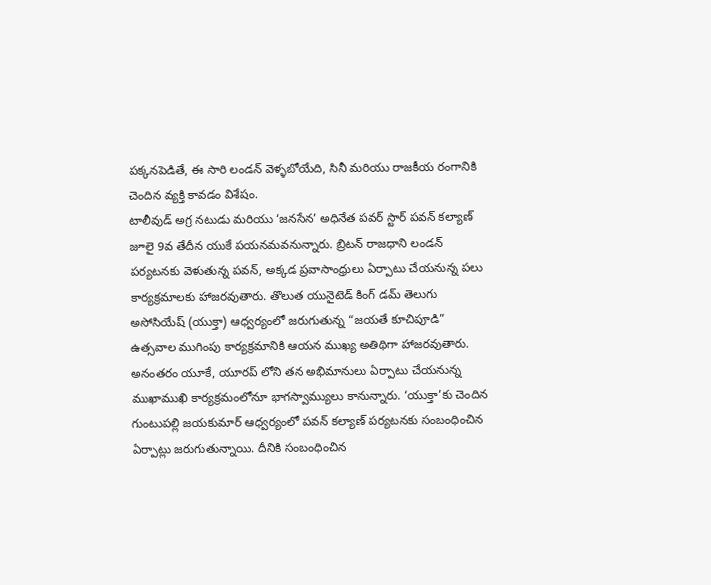పక్కనపెడితే, ఈ సారి లండన్ వెళ్ళబోయేది, సినీ మరియు రాజకీయ రంగానికి చెందిన వ్యక్తి కావడం విశేషం.
టాలీవుడ్ అగ్ర నటుడు మరియు ‘జనసేన’ అధినేత పవర్ స్టార్ పవన్ కల్యాణ్ జూలై 9వ తేదీన యుకే పయనమవనున్నారు. బ్రిటన్ రాజధాని లండన్ పర్యటనకు వెళుతున్న పవన్, అక్కడ ప్రవాసాంధ్రులు ఏర్పాటు చేయనున్న పలు కార్యక్రమాలకు హాజరవుతారు. తొలుత యునైటెడ్ కింగ్ డమ్ తెలుగు అసోసియేష్ (యుక్తా) ఆధ్వర్యంలో జరుగుతున్న “జయతే కూచిపూడి” ఉత్సవాల ముగింపు కార్యక్రమానికి ఆయన ముఖ్య అతిథిగా హాజరవుతారు.
అనంతరం యూకే, యూరప్ లోని తన అభిమానులు ఏర్పాటు చేయనున్న ముఖాముఖి కార్యక్రమంలోనూ భాగస్వామ్యులు కానున్నారు. ‘యుక్తా’కు చెందిన గుంటుపల్లి జయకుమార్ ఆధ్వర్యంలో పవన్ కల్యాణ్ పర్యటనకు సంబంధించిన ఏర్పాట్లు జరుగుతున్నాయి. దీనికి సంబంధించిన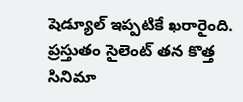షెడ్యూల్ ఇప్పటికే ఖరారైంది. ప్రస్తుతం సైలెంట్ తన కొత్త సినిమా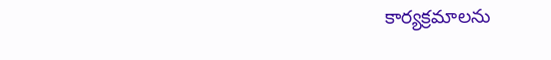కార్యక్రమాలను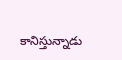కానిస్తున్నాడు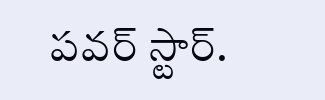పవర్ స్టార్.